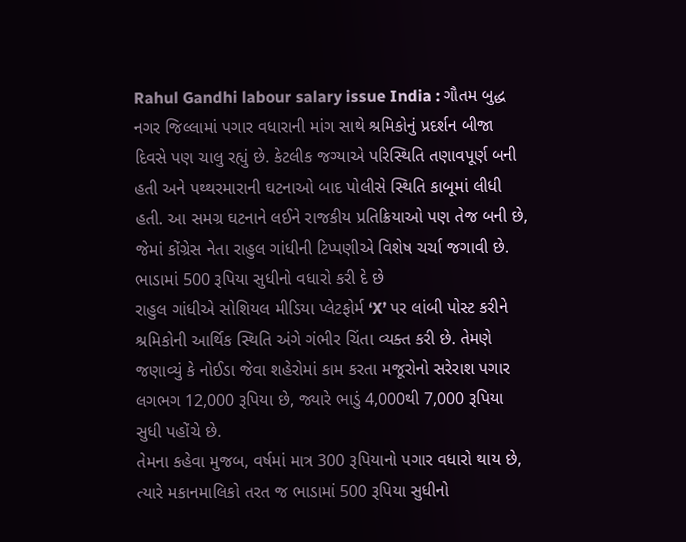Rahul Gandhi labour salary issue India : ગૌતમ બુદ્ધ નગર જિલ્લામાં પગાર વધારાની માંગ સાથે શ્રમિકોનું પ્રદર્શન બીજા દિવસે પણ ચાલુ રહ્યું છે. કેટલીક જગ્યાએ પરિસ્થિતિ તણાવપૂર્ણ બની હતી અને પથ્થરમારાની ઘટનાઓ બાદ પોલીસે સ્થિતિ કાબૂમાં લીધી હતી. આ સમગ્ર ઘટનાને લઈને રાજકીય પ્રતિક્રિયાઓ પણ તેજ બની છે, જેમાં કોંગ્રેસ નેતા રાહુલ ગાંધીની ટિપ્પણીએ વિશેષ ચર્ચા જગાવી છે.
ભાડામાં 500 રૂપિયા સુધીનો વધારો કરી દે છે
રાહુલ ગાંધીએ સોશિયલ મીડિયા પ્લેટફોર્મ ‘X’ પર લાંબી પોસ્ટ કરીને શ્રમિકોની આર્થિક સ્થિતિ અંગે ગંભીર ચિંતા વ્યક્ત કરી છે. તેમણે જણાવ્યું કે નોઈડા જેવા શહેરોમાં કામ કરતા મજૂરોનો સરેરાશ પગાર લગભગ 12,000 રૂપિયા છે, જ્યારે ભાડું 4,000થી 7,000 રૂપિયા સુધી પહોંચે છે.
તેમના કહેવા મુજબ, વર્ષમાં માત્ર 300 રૂપિયાનો પગાર વધારો થાય છે, ત્યારે મકાનમાલિકો તરત જ ભાડામાં 500 રૂપિયા સુધીનો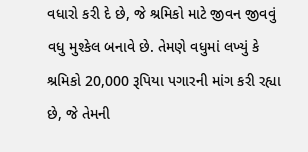વધારો કરી દે છે, જે શ્રમિકો માટે જીવન જીવવું વધુ મુશ્કેલ બનાવે છે. તેમણે વધુમાં લખ્યું કે શ્રમિકો 20,000 રૂપિયા પગારની માંગ કરી રહ્યા છે, જે તેમની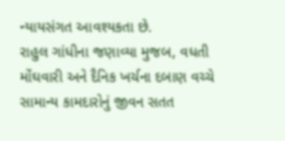ન્યાયસંગત આવશ્યકતા છે.
રાહુલ ગાંધીના જણાવ્યા મુજબ, વધતી મોંઘવારી અને દૈનિક ખર્ચના દબાણ વચ્ચે સામાન્ય કામદારોનું જીવન સતત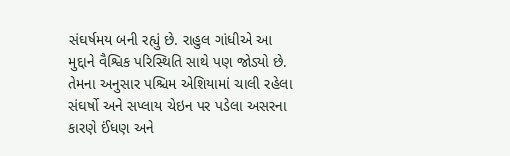સંઘર્ષમય બની રહ્યું છે. રાહુલ ગાંધીએ આ મુદ્દાને વૈશ્વિક પરિસ્થિતિ સાથે પણ જોડ્યો છે. તેમના અનુસાર પશ્ચિમ એશિયામાં ચાલી રહેલા સંઘર્ષો અને સપ્લાય ચેઇન પર પડેલા અસરના કારણે ઈંધણ અને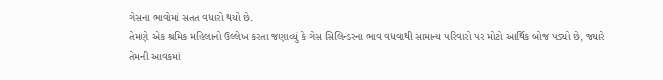ગેસના ભાવોમાં સતત વધારો થયો છે.
તેમણે એક શ્રમિક મહિલાનો ઉલ્લેખ કરતા જણાવ્યું કે ગેસ સિલિન્ડરના ભાવ વધવાથી સામાન્ય પરિવારો પર મોટો આર્થિક બોજ પડ્યો છે, જ્યારે તેમની આવકમાં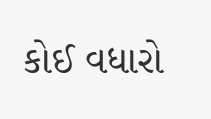કોઈ વધારો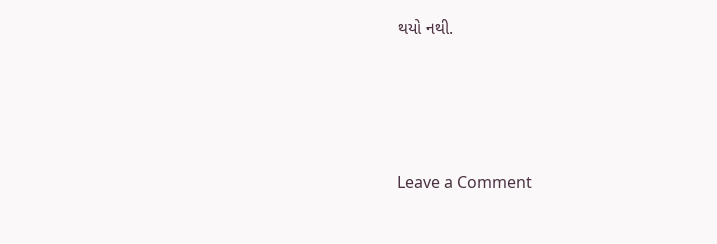થયો નથી.




Leave a Comment